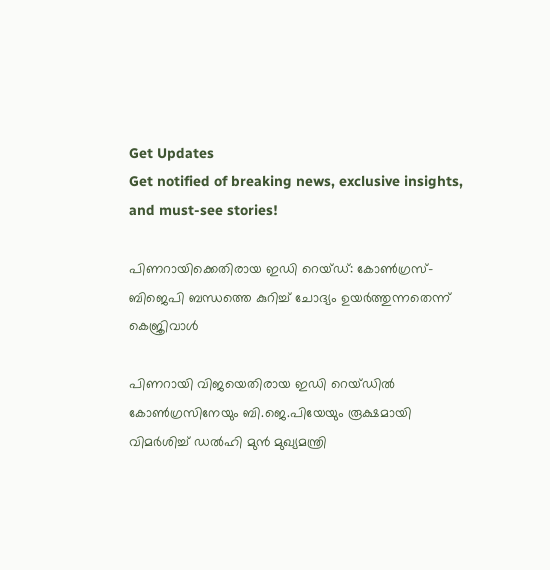Get Updates
Get notified of breaking news, exclusive insights, and must-see stories!

പിണറായിക്കെതിരായ ഇഡി റെയ്ഡ്: കോണ്‍ഗ്രസ്-ബിജെപി ബന്ധത്തെ കുറിച്ച് ചോദ്യം ഉയർത്തുന്നതെന്ന് കെജ്രിവാൾ

പിണറായി വിജയെതിരായ ഇഡി റെയ്ഡിൽ കോണ്‍ഗ്രസിനേയും ബി.ജെ.പിയേയും രൂക്ഷമായി വിമർശിച്ച് ഡൽഹി മുൻ മുഖ്യമന്ത്രി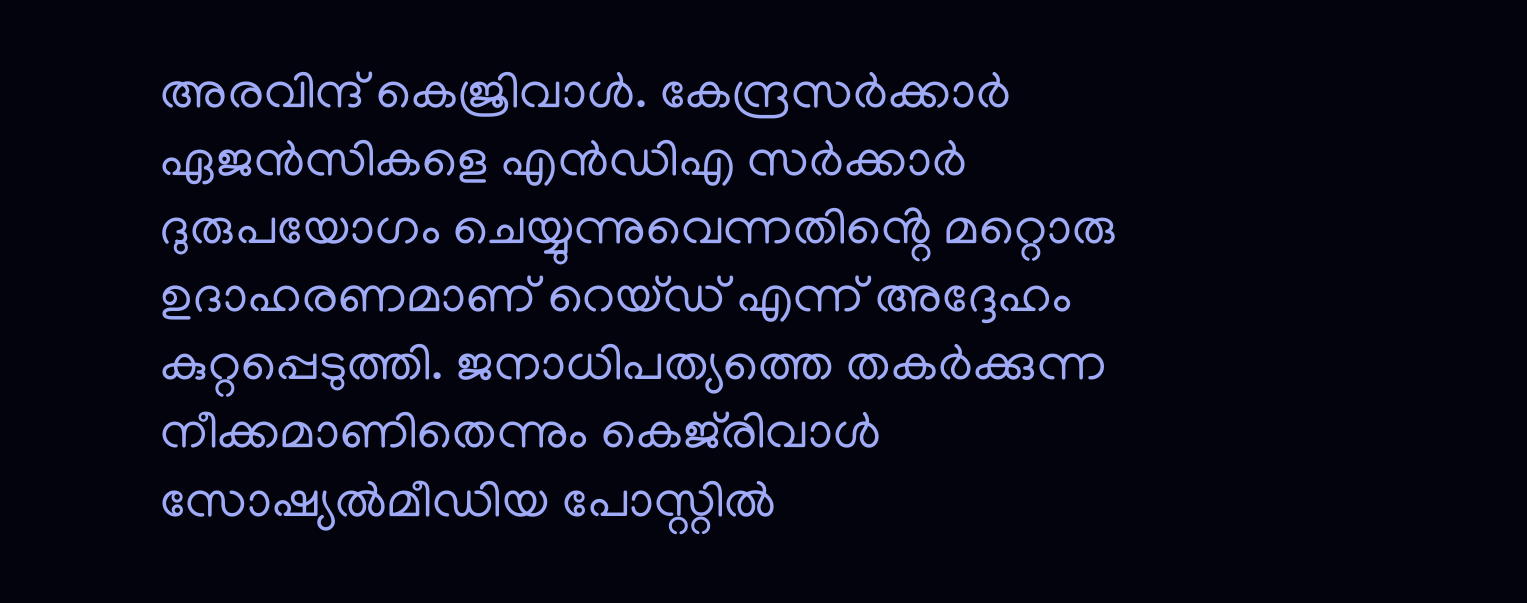അരവിന്ദ് കെജ്രിവാൾ. കേന്ദ്രസർക്കാർ ഏജൻസികളെ എൻഡിഎ സർക്കാർ ദുരുപയോഗം ചെയ്യുന്നുവെന്നതിൻ്റെ മറ്റൊരു ഉദാഹരണമാണ് റെയ്ഡ് എന്ന് അദ്ദേഹം കുറ്റപ്പെടുത്തി. ജനാധിപത്യത്തെ തകർക്കുന്ന നീക്കമാണിതെന്നും കെജ്‍രിവാൾ സോഷ്യൽമീഡിയ പോസ്റ്റിൽ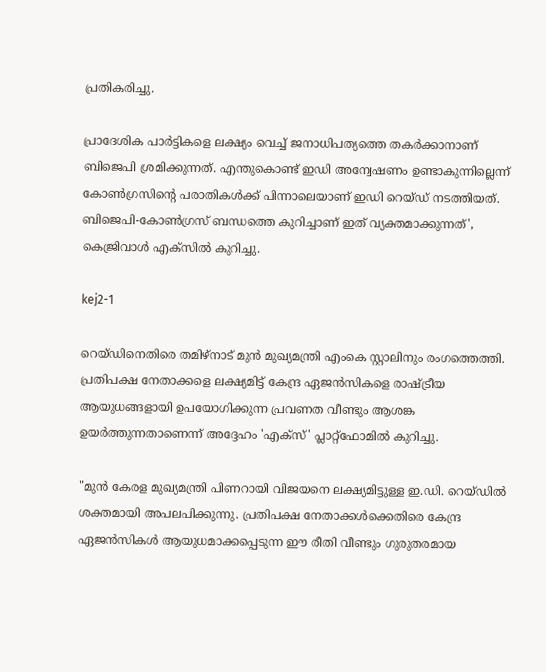പ്രതികരിച്ചു.

പ്രാദേശിക പാർട്ടികളെ ലക്ഷ്യം വെച്ച് ജനാധിപത്യത്തെ തകർക്കാനാണ് ബിജെപി ശ്രമിക്കുന്നത്. എന്തുകൊണ്ട് ഇഡി അന്വേഷണം ഉണ്ടാകുന്നില്ലെന്ന് കോണ്‍ഗ്രസിൻ്റെ പരാതികൾക്ക് പിന്നാലെയാണ് ഇഡി റെയ്ഡ് നടത്തിയത്. ബിജെപി-കോണ്‍ഗ്രസ് ബന്ധത്തെ കുറിച്ചാണ് ഇത് വ്യക്തമാക്കുന്നത്', കെജ്രിവാൾ എക്സിൽ കുറിച്ചു.

kej2-1

റെയ്ഡിനെതിരെ തമിഴ്നാട് മുൻ മുഖ്യമന്ത്രി എംകെ സ്റ്റാലിനും രംഗത്തെത്തി. പ്രതിപക്ഷ നേതാക്കളെ ലക്ഷ്യമിട്ട് കേന്ദ്ര ഏജൻസികളെ രാഷ്ട്രീയ ആയുധങ്ങളായി ഉപയോഗിക്കുന്ന പ്രവണത വീണ്ടും ആശങ്ക ഉയർത്തുന്നതാണെന്ന് അദ്ദേഹം 'എക്സ്' പ്ലാറ്റ്‌ഫോമിൽ കുറിച്ചു.

"മുൻ കേരള മുഖ്യമന്ത്രി പിണറായി വിജയനെ ലക്ഷ്യമിട്ടുള്ള ഇ.ഡി. റെയ്ഡിൽ ശക്തമായി അപലപിക്കുന്നു. പ്രതിപക്ഷ നേതാക്കൾക്കെതിരെ കേന്ദ്ര ഏജൻസികൾ ആയുധമാക്കപ്പെടുന്ന ഈ രീതി വീണ്ടും ഗുരുതരമായ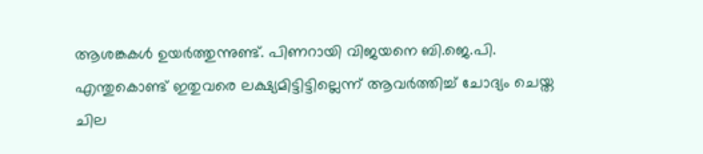ആശങ്കകൾ ഉയർത്തുന്നുണ്ട്. പിണറായി വിജയനെ ബി.ജെ.പി. എന്തുകൊണ്ട് ഇതുവരെ ലക്ഷ്യമിട്ടിട്ടില്ലെന്ന് ആവർത്തിച്ച് ചോദ്യം ചെയ്ത ചില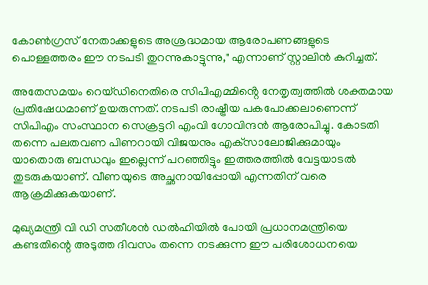കോൺഗ്രസ് നേതാക്കളുടെ അശ്രദ്ധമായ ആരോപണങ്ങളുടെ പൊള്ളത്തരം ഈ നടപടി തുറന്നുകാട്ടുന്നു," എന്നാണ് സ്റ്റാലിൻ കുറിച്ചത്.

അതേസമയം റെയ്ഡിനെതിരെ സിപിഎമ്മിൻ്റെ നേതൃത്വത്തിൽ ശക്തമായ പ്രതിഷേധമാണ് ഉയരുന്നത്. നടപടി രാഷ്ട്രീയ പകപോക്കലാണെന്ന് സിപിഎം സംസ്ഥാന സെക്രട്ടറി എംവി ഗോവിന്ദൻ ആരോപിച്ചു. കോടതി തന്നെ പലതവണ പിണറായി വിജയനും എക്‌സാലോജിക്കുമായും യാതൊരു ബന്ധവും ഇല്ലെന്ന് പറഞ്ഞിട്ടും ഇത്തരത്തിൽ വേട്ടയാടൽ തുടരുകയാണ്. വീണയുടെ അച്ഛനായിപ്പോയി എന്നതിന് വരെ ആക്രമിക്കുകയാണ്.

മുഖ്യമന്ത്രി വി ഡി സതീശൻ ഡൽഹിയിൽ പോയി പ്രധാനമന്ത്രിയെ കണ്ടതിന്റെ അടുത്ത ദിവസം തന്നെ നടക്കുന്ന ഈ പരിശോധനയെ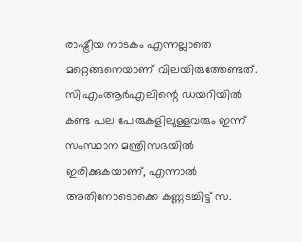രാഷ്ട്രീയ നാടകം എന്നല്ലാതെ മറ്റെങ്ങനെയാണ് വിലയിരുത്തേണ്ടത്. സിഎംആർഎലിന്റെ ഡയറിയിൽ കണ്ട പല പേരുകളിലുള്ളവരും ഇന്ന് സംസ്ഥാന മന്ത്രിസഭയിൽ ഇരിക്കുകയാണ്, എന്നാൽ അതിനോടൊക്കെ കണ്ണടച്ചിട്ട് സ.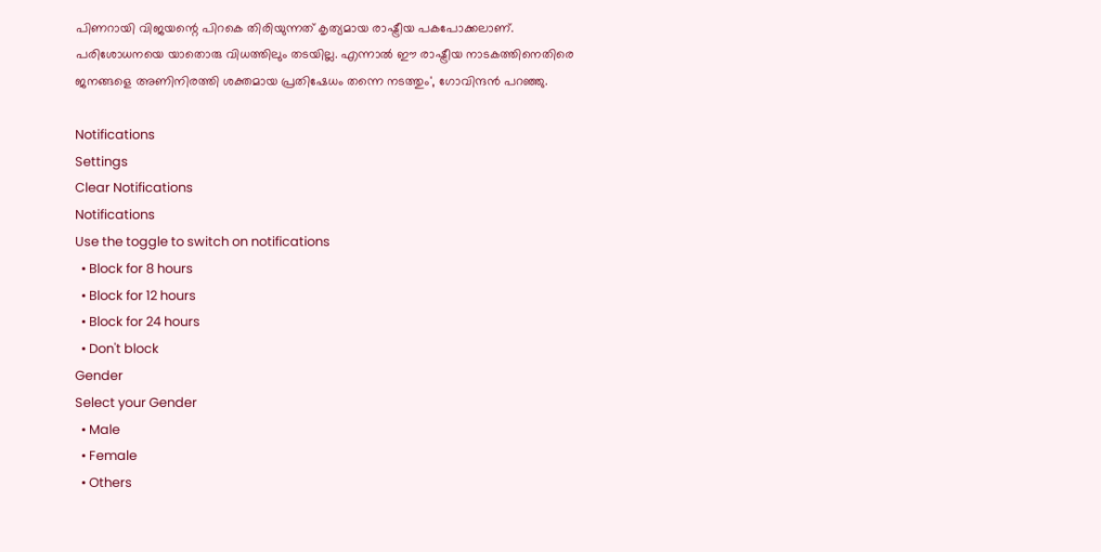പിണറായി വിജയന്റെ പിറകെ തിരിയുന്നത് കൃത്യമായ രാഷ്ട്രീയ പകപോക്കലാണ്. പരിശോധനയെ യാതൊരു വിധത്തിലും തടയില്ല. എന്നാൽ ഈ രാഷ്ട്രീയ നാടകത്തിനെതിരെ ജനങ്ങളെ അണിനിരത്തി ശക്തമായ പ്രതിഷേധം തന്നെ നടത്തും', ഗോവിന്ദൻ പറഞ്ഞു.

Notifications
Settings
Clear Notifications
Notifications
Use the toggle to switch on notifications
  • Block for 8 hours
  • Block for 12 hours
  • Block for 24 hours
  • Don't block
Gender
Select your Gender
  • Male
  • Female
  • Others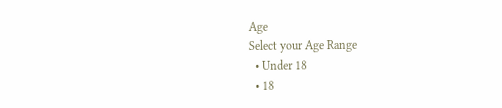Age
Select your Age Range
  • Under 18
  • 18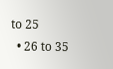to 25
  • 26 to 35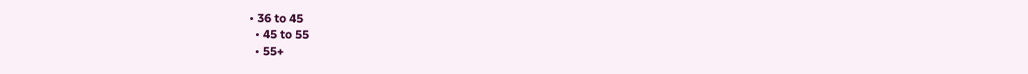• 36 to 45
  • 45 to 55
  • 55+